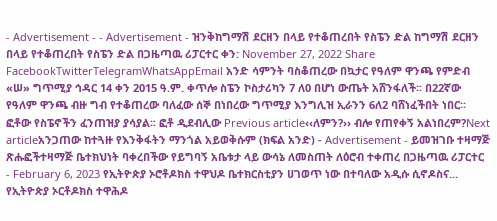- Advertisement - - Advertisement - ዝንቅከግማሽ ደርዘን በላይ የተቆጠረበት የስፔን ድል ከግማሽ ደርዘን በላይ የተቆጠረበት የስፔን ድል በጋዜጣዉ ሪፓርተር ቀን: November 27, 2022 Share FacebookTwitterTelegramWhatsAppEmail አንድ ሳምንት ባስቆጠረው በኳታር የዓለም ዋንጫ የምድብ «ሠ» ግጥሚያ ኅዳር 14 ቀን 2015 ዓ.ም. ቀጥሎ ስፔን ኮስታሪካን 7 ለ0 በሆነ ውጤት አሸንፋለች፡፡ በ22ኛው የዓለም ዋንጫ ብዙ ግብ የተቆጠረው ባለፈው ሰኞ በነበረው ግጥሚያ እንግሊዝ ኢራንን 6ለ2 ባሸነፈችበት ነበር። ፎቶው የስፔኖችን ፈንጠዝያ ያሳያል፡፡ ፎቶ ዲደብሊው Previous article‹‹ለምን?›› ብሎ የጠየቀኝ አልነበረም?Next articleአንጋጠው ከተጓዙ የእንቅፋትን ማንጎል አይወቅሱም (ክፍል አንድ) - Advertisement - ይመዝገቡ ተዛማጅ ጽሑፎችተዛማጅ ቤተክህነት ባቀረበችው የይግባኝ አቤቱታ ላይ ውሳኔ ለመስጠት ለዕሮብ ተቀጠረ በጋዜጣዉ ሪፓርተር - February 6, 2023 የኢትዮጵያ ኦሮቶዶክስ ተዋህዶ ቤተክርስቲያን ሀገወጥ ነው በተባለው አዲሱ ሲኖዶስና... የኢትዮጵያ ኦርቶዶክስ ተዋሕዶ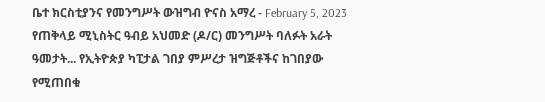ቤተ ክርስቲያንና የመንግሥት ውዝግብ ዮናስ አማረ - February 5, 2023 የጠቅላይ ሚኒስትር ዓብይ አህመድ (ዶ/ር) መንግሥት ባለፉት አራት ዓመታት... የኢትዮጵያ ካፒታል ገበያ ምሥረታ ዝግጅቶችና ከገበያው የሚጠበቁ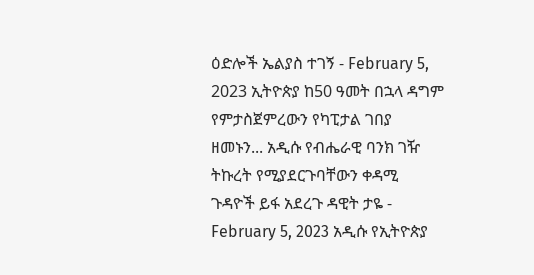ዕድሎች ኤልያስ ተገኝ - February 5, 2023 ኢትዮጵያ ከ50 ዓመት በኋላ ዳግም የምታስጀምረውን የካፒታል ገበያ ዘመኑን... አዲሱ የብሔራዊ ባንክ ገዥ ትኩረት የሚያደርጉባቸውን ቀዳሚ ጉዳዮች ይፋ አደረጉ ዳዊት ታዬ - February 5, 2023 አዲሱ የኢትዮጵያ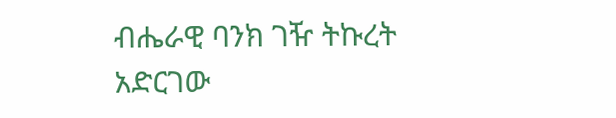ብሔራዊ ባንክ ገዥ ትኩረት አድርገው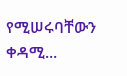የሚሠሩባቸውን ቀዳሚ...